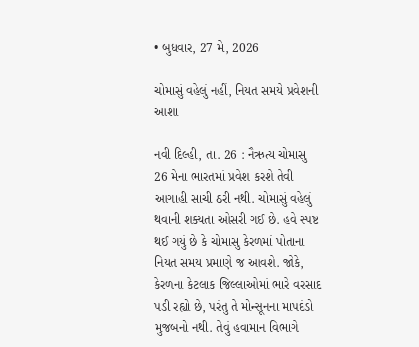• બુધવાર, 27 મે, 2026

ચોમાસું વહેલું નહીં, નિયત સમયે પ્રવેશની આશા

નવી દિલ્હી, તા. 26 : નૈઋત્ય ચોમાસુ 26 મેના ભારતમાં પ્રવેશ કરશે તેવી આગાહી સાચી ઠરી નથી. ચોમાસું વહેલું થવાની શક્યતા ઓસરી ગઈ છે. હવે સ્પષ્ટ થઈ ગયું છે કે ચોમાસુ કેરળમાં પોતાના નિયત સમય પ્રમાણે જ આવશે. જોકે, કેરળના કેટલાક જિલ્લાઓમાં ભારે વરસાદ પડી રહ્યો છે, પરંતુ તે મોન્સૂનના માપદંડો મુજબનો નથી. તેવું હવામાન વિભાગે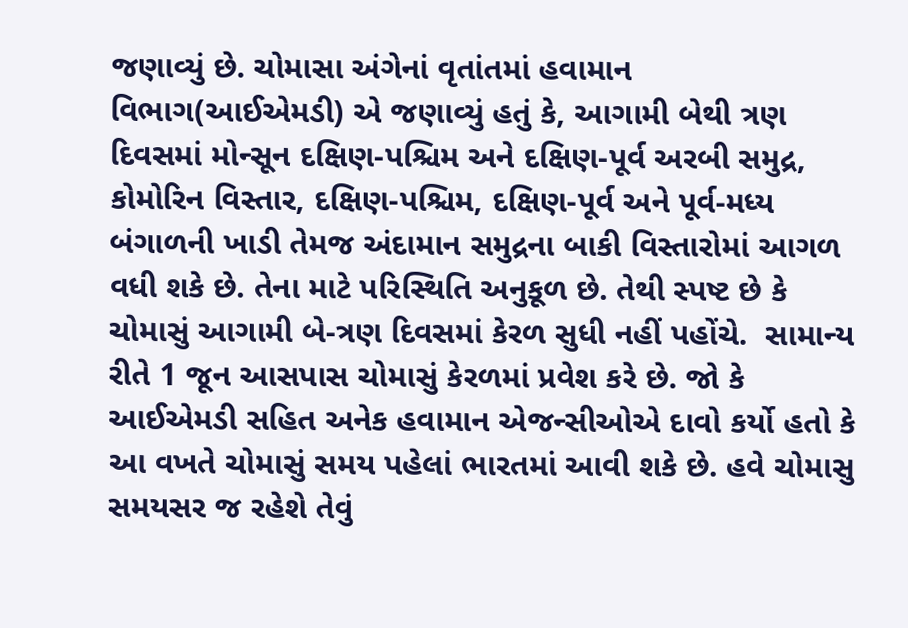જણાવ્યું છે. ચોમાસા અંગેનાં વૃતાંતમાં હવામાન વિભાગ(આઈએમડી) એ જણાવ્યું હતું કે, આગામી બેથી ત્રણ દિવસમાં મોન્સૂન દક્ષિણ-પશ્ચિમ અને દક્ષિણ-પૂર્વ અરબી સમુદ્ર, કોમોરિન વિસ્તાર, દક્ષિણ-પશ્ચિમ, દક્ષિણ-પૂર્વ અને પૂર્વ-મધ્ય બંગાળની ખાડી તેમજ અંદામાન સમુદ્રના બાકી વિસ્તારોમાં આગળ વધી શકે છે. તેના માટે પરિસ્થિતિ અનુકૂળ છે. તેથી સ્પષ્ટ છે કે ચોમાસું આગામી બે-ત્રણ દિવસમાં કેરળ સુધી નહીં પહોંચે.  સામાન્ય રીતે 1 જૂન આસપાસ ચોમાસું કેરળમાં પ્રવેશ કરે છે. જો કે આઈએમડી સહિત અનેક હવામાન એજન્સીઓએ દાવો કર્યો હતો કે આ વખતે ચોમાસું સમય પહેલાં ભારતમાં આવી શકે છે. હવે ચોમાસુ સમયસર જ રહેશે તેવું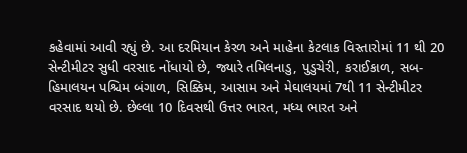કહેવામાં આવી રહ્યું છે. આ દરમિયાન કેરળ અને માહેના કેટલાક વિસ્તારોમાં 11 થી 20 સેન્ટીમીટર સુધી વરસાદ નોંધાયો છે, જ્યારે તમિલનાડુ, પુડુચેરી, કરાઈકાળ, સબ-હિમાલયન પશ્ચિમ બંગાળ, સિક્કિમ, આસામ અને મેઘાલયમાં 7થી 11 સેન્ટીમીટર વરસાદ થયો છે. છેલ્લા 10 દિવસથી ઉત્તર ભારત, મધ્ય ભારત અને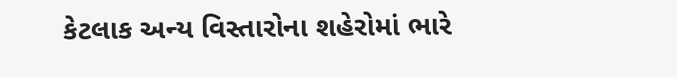કેટલાક અન્ય વિસ્તારોના શહેરોમાં ભારે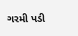ગરમી પડી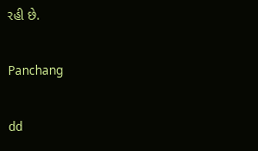રહી છે.

Panchang

dd